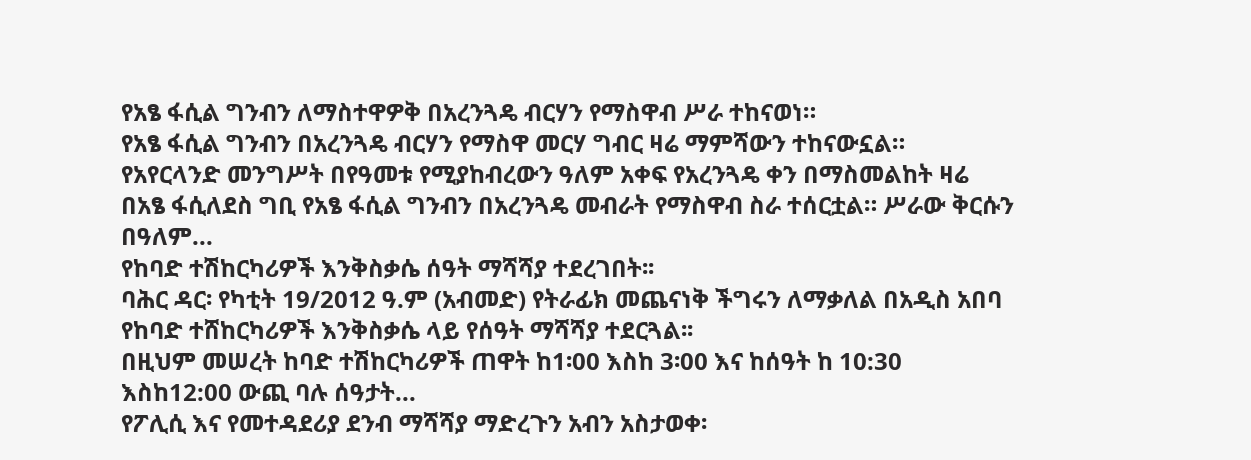የአፄ ፋሲል ግንብን ለማስተዋዎቅ በአረንጓዴ ብርሃን የማስዋብ ሥራ ተከናወነ።
የአፄ ፋሲል ግንብን በአረንጓዴ ብርሃን የማስዋ መርሃ ግብር ዛሬ ማምሻውን ተከናውኗል።
የአየርላንድ መንግሥት በየዓመቱ የሚያከብረውን ዓለም አቀፍ የአረንጓዴ ቀን በማስመልከት ዛሬ በአፄ ፋሲለደስ ግቢ የአፄ ፋሲል ግንብን በአረንጓዴ መብራት የማስዋብ ስራ ተሰርቷል። ሥራው ቅርሱን በዓለም...
የከባድ ተሽከርካሪዎች እንቅስቃሴ ሰዓት ማሻሻያ ተደረገበት፡፡
ባሕር ዳር፡ የካቲት 19/2012 ዓ.ም (አብመድ) የትራፊክ መጨናነቅ ችግሩን ለማቃለል በአዲስ አበባ የከባድ ተሸከርካሪዎች እንቅስቃሴ ላይ የሰዓት ማሻሻያ ተደርጓል፡፡
በዚህም መሠረት ከባድ ተሽከርካሪዎች ጠዋት ከ1፡00 እስከ 3፡00 እና ከሰዓት ከ 10:30 እስከ12:00 ውጪ ባሉ ሰዓታት...
የፖሊሲ እና የመተዳደሪያ ደንብ ማሻሻያ ማድረጉን አብን አስታወቀ፡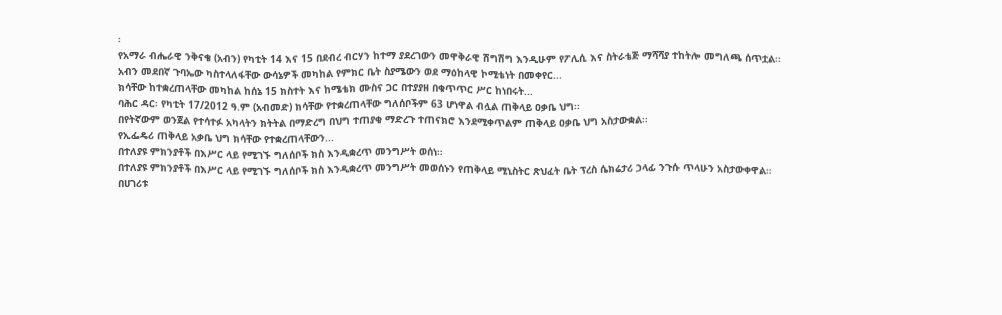፡
የአማራ ብሔራዊ ንቅናቄ (አብን) የካቲት 14 እና 15 በደብረ ብርሃን ከተማ ያደረገውን መዋቅራዊ ሽግሽግ እንዲሁም የፖሊሲ እና ስትራቴጅ ማሻሻያ ተከትሎ መግለጫ ሰጥቷል፡፡
አብን መደበኛ ጉባኤው ካስተላለፋቸው ውሳኔዎች መካከል የምክር ቤት ስያሜውን ወደ ማዕከላዊ ኮሚቴነት በመቀየር...
ክሳቸው ከተቋረጠላቸው መካከል ከሰኔ 15 ክስተት እና ከሜቴክ ሙስና ጋር በተያያዘ በቁጥጥር ሥር ከነበሩት...
ባሕር ዳር፡ የካቲት 17/2012 ዓ.ም (አብመድ) ክሳቸው የተቋረጠላቸው ግለሰቦችም 63 ሆነዋል ብሏል ጠቅላይ ዐቃቤ ህግ፡፡
በየትኛውም ወንጀል የተሳተፉ አካላትን ክትትል በማድረግ በህግ ተጠያቂ ማድረጉ ተጠናክሮ እንደሚቀጥልም ጠቅላይ ዐቃቤ ህግ አስታውቋል፡፡
የኢፌዴሪ ጠቅላይ አቃቤ ህግ ክሳቸው የተቋረጠላቸውን...
በተለያዩ ምክንያቶች በእሥር ላይ የሚገኙ ግለሰቦች ክስ እንዲቋረጥ መንግሥት ወሰነ።
በተለያዩ ምክንያቶች በእሥር ላይ የሚገኙ ግለሰቦች ክስ እንዲቋረጥ መንግሥት መወሰኑን የጠቅላይ ሚኒስትር ጽህፈት ቤት ፕረስ ሴክሬታሪ ኃላፊ ንጉሱ ጥላሁን አስታውቀዋል።
በሀገሪቱ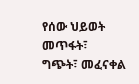የሰው ህይወት መጥፋት፣ ግጭት፣ መፈናቀል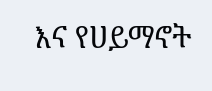እና የሀይማኖት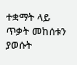ተቋማት ላይ ጥቃት መከሰቱን ያወሱት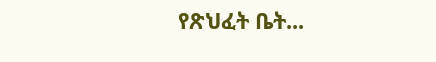የጽህፈት ቤት...